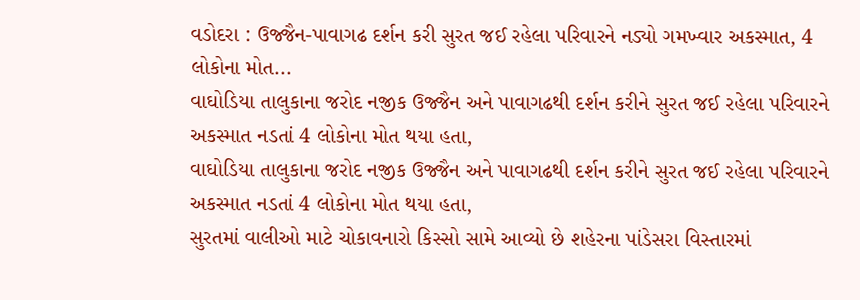વડોદરા : ઉજ્જૈન-પાવાગઢ દર્શન કરી સુરત જઈ રહેલા પરિવારને નડ્યો ગમખ્વાર અકસ્માત, 4 લોકોના મોત...
વાઘોડિયા તાલુકાના જરોદ નજીક ઉજ્જૈન અને પાવાગઢથી દર્શન કરીને સુરત જઈ રહેલા પરિવારને અકસ્માત નડતાં 4 લોકોના મોત થયા હતા,
વાઘોડિયા તાલુકાના જરોદ નજીક ઉજ્જૈન અને પાવાગઢથી દર્શન કરીને સુરત જઈ રહેલા પરિવારને અકસ્માત નડતાં 4 લોકોના મોત થયા હતા,
સુરતમાં વાલીઓ માટે ચોકાવનારો કિસ્સો સામે આવ્યો છે શહેરના પાંડેસરા વિસ્તારમાં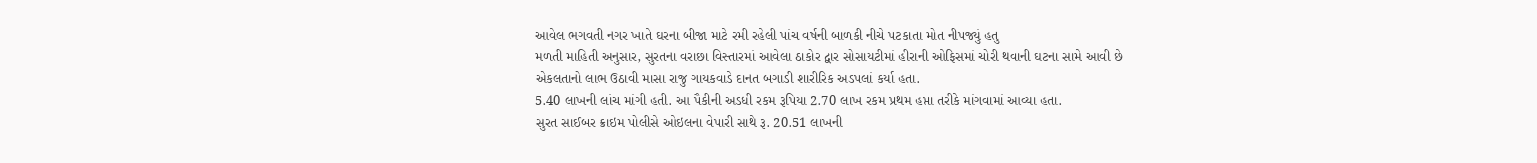આવેલ ભગવતી નગર ખાતે ઘરના બીજા માટે રમી રહેલી પાંચ વર્ષની બાળકી નીચે પટકાતા મોત નીપજ્યું હતુ
મળતી માહિતી અનુસાર, સુરતના વરાછા વિસ્તારમાં આવેલા ઠાકોર દ્વાર સોસાયટીમાં હીરાની ઓફિસમાં ચોરી થવાની ઘટના સામે આવી છે
એકલતાનો લાભ ઉઠાવી માસા રાજુ ગાયકવાડે દાનત બગાડી શારીરિક અડપલાં કર્યા હતા.
5.40 લાખની લાંચ માંગી હતી. આ પૈકીની અડધી રકમ રૂપિયા 2.70 લાખ રકમ પ્રથમ હપ્તા તરીકે માંગવામાં આવ્યા હતા.
સુરત સાઈબર ક્રાઇમ પોલીસે ઓઇલના વેપારી સાથે રૂ. 20.51 લાખની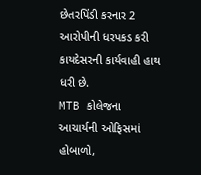છેતરપિંડી કરનાર 2 આરોપીની ધરપકડ કરી કાયદેસરની કાર્યવાહી હાથ ધરી છે.
MTB કોલેજના આચાર્યની ઓફિસમાં હોબાળો,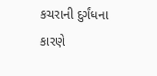કચરાની દુર્ગંધના કારણે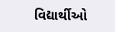વિદ્યાર્થીઓ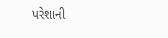પરેશાની